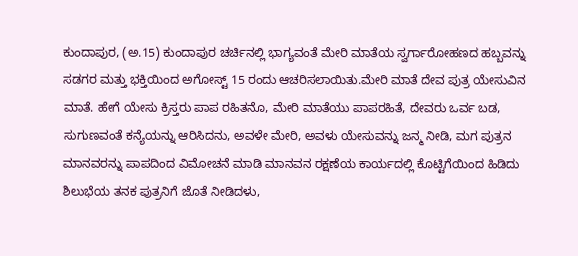ಕುಂದಾಪುರ, (ಅ.15) ಕುಂದಾಪುರ ಚರ್ಚಿನಲ್ಲಿ ಭಾಗ್ಯವಂತೆ ಮೇರಿ ಮಾತೆಯ ಸ್ವರ್ಗಾರೋಹಣದ ಹಬ್ಬವನ್ನು ಸಡಗರ ಮತ್ತು ಭಕ್ತಿಯಿಂದ ಅಗೋಸ್ಟ್ 15 ರಂದು ಆಚರಿಸಲಾಯಿತು.ಮೇರಿ ಮಾತೆ ದೇವ ಪುತ್ರ ಯೇಸುವಿನ ಮಾತೆ. ಹೇಗೆ ಯೇಸು ಕ್ರಿಸ್ತರು ಪಾಪ ರಹಿತನೊ, ಮೇರಿ ಮಾತೆಯು ಪಾಪರಹಿತೆ, ದೇವರು ಒರ್ವ ಬಡ, ಸುಗುಣವಂತೆ ಕನ್ಯೆಯನ್ನು ಆರಿಸಿದನು, ಅವಳೇ ಮೇರಿ, ಅವಳು ಯೇಸುವನ್ನು ಜನ್ಮ ನೀಡಿ, ಮಗ ಪುತ್ರನ ಮಾನವರನ್ನು ಪಾಪದಿಂದ ವಿಮೋಚನೆ ಮಾಡಿ ಮಾನವನ ರಕ್ಷಣೆಯ ಕಾರ್ಯದಲ್ಲಿ ಕೊಟ್ಟಿಗೆಯಿಂದ ಹಿಡಿದು ಶಿಲುಭೆಯ ತನಕ ಪುತ್ರನಿಗೆ ಜೊತೆ ನೀಡಿದಳು,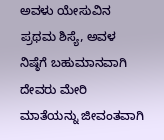ಅವಳು ಯೇಸುವಿನ ಪ್ರಥಮ ಶಿಸ್ಯೆ, ಅವಳ ನಿಷ್ಠೆಗೆ ಬಹುಮಾನವಾಗಿ ದೇವರು ಮೇರಿ ಮಾತೆಯನ್ನು ಜೀವಂತವಾಗಿ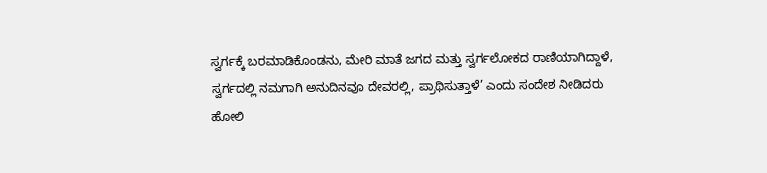ಸ್ವರ್ಗಕ್ಕೆ ಬರಮಾಡಿಕೊಂಡನು, ಮೇರಿ ಮಾತೆ ಜಗದ ಮತ್ತು ಸ್ವರ್ಗಲೋಕದ ರಾಣಿಯಾಗಿದ್ದಾಳೆ, ಸ್ವರ್ಗದಲ್ಲಿ ನಮಗಾಗಿ ಅನುದಿನವೂ ದೇವರಲ್ಲಿ, ಪ್ರಾಥಿಸುತ್ತಾಳೆ’ ಎಂದು ಸಂದೇಶ ನೀಡಿದರು
ಹೋಲಿ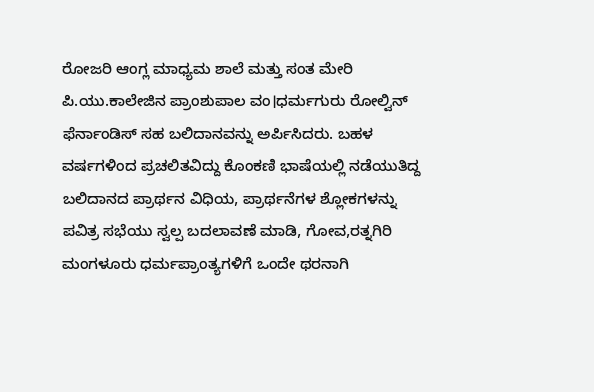ರೋಜರಿ ಆಂಗ್ಲ ಮಾಧ್ಯಮ ಶಾಲೆ ಮತ್ತು ಸಂತ ಮೇರಿ ಪಿ.ಯು.ಕಾಲೇಜಿನ ಪ್ರಾಂಶುಪಾಲ ವಂ।ಧರ್ಮಗುರು ರೋಲ್ವಿನ್ ಫೆರ್ನಾಂಡಿಸ್ ಸಹ ಬಲಿದಾನವನ್ನು ಅರ್ಪಿಸಿದರು. ಬಹಳ ವರ್ಷಗಳಿಂದ ಪ್ರಚಲಿತವಿದ್ದು ಕೊಂಕಣಿ ಭಾಷೆಯಲ್ಲಿ ನಡೆಯುತಿದ್ದ ಬಲಿದಾನದ ಪ್ರಾರ್ಥನ ವಿಧಿಯ, ಪ್ರಾರ್ಥನೆಗಳ ಶ್ಲೋಕಗಳನ್ನು ಪವಿತ್ರ ಸಭೆಯು ಸ್ವಲ್ಪ ಬದಲಾವಣೆ ಮಾಡಿ, ಗೋವ,ರತ್ನಗಿರಿ ಮಂಗಳೂರು ಧರ್ಮಪ್ರಾಂತ್ಯಗಳಿಗೆ ಒಂದೇ ಥರನಾಗಿ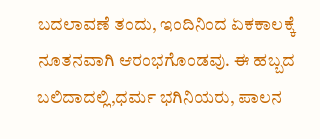ಬದಲಾವಣೆ ತಂದು, ಇಂದಿನಿಂದ ಏಕಕಾಲಕ್ಕೆ ನೂತನವಾಗಿ ಆರಂಭಗೊಂಡವು. ಈ ಹಬ್ಬದ ಬಲಿದಾದಲ್ಲಿ,ಧರ್ಮ ಭಗಿನಿಯರು, ಪಾಲನ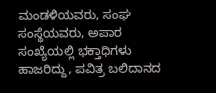ಮಂಡಳಿಯವರು, ಸಂಘ ಸಂಸ್ಥೆಯವರು, ಅಪಾರ ಸಂಖ್ಯೆಯಲ್ಲಿ ಭಕ್ತಾಧಿಗಳು ಹಾಜರಿದ್ದು, ಪವಿತ್ರ ಬಲಿದಾನದ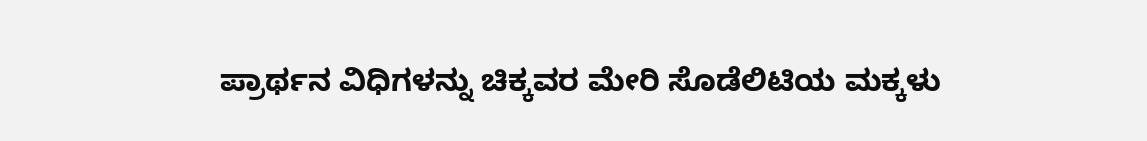ಪ್ರಾರ್ಥನ ವಿಧಿಗಳನ್ನು ಚಿಕ್ಕವರ ಮೇರಿ ಸೊಡೆಲಿಟಿಯ ಮಕ್ಕಳು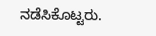ನಡೆಸಿಕೊಟ್ಟರು.